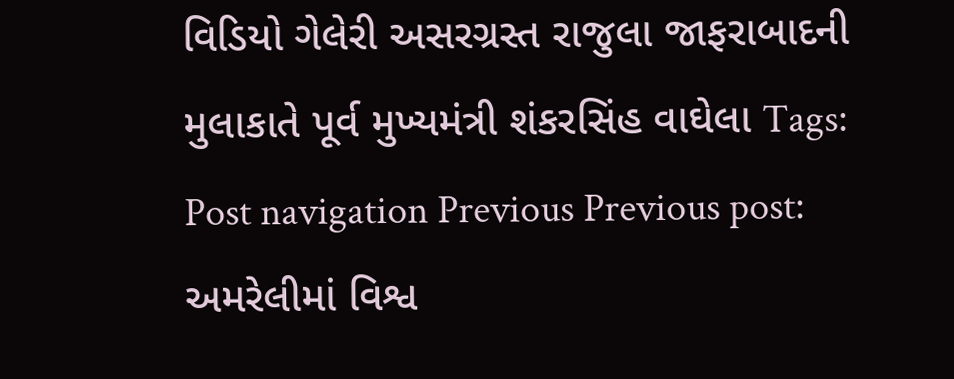વિડિયો ગેલેરી અસરગ્રસ્ત રાજુલા જાફરાબાદની મુલાકાતે પૂર્વ મુખ્યમંત્રી શંકરસિંહ વાઘેલા Tags: Post navigation Previous Previous post: અમરેલીમાં વિશ્વ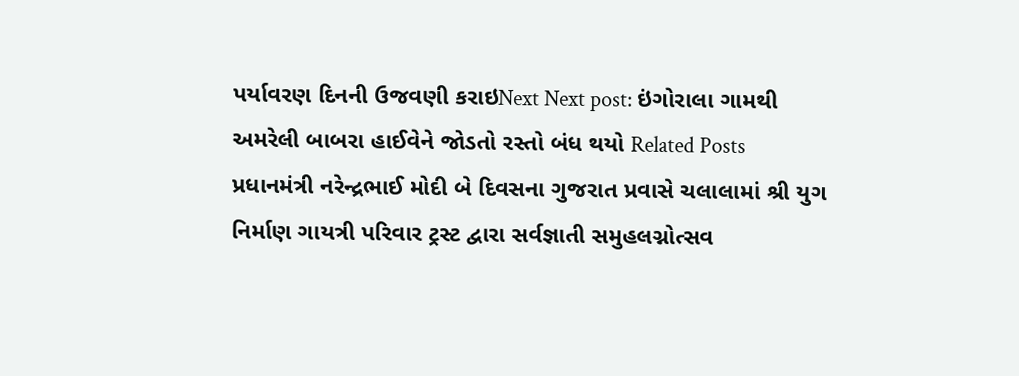પર્યાવરણ દિનની ઉજવણી કરાઇNext Next post: ઇંગોરાલા ગામથી અમરેલી બાબરા હાઈવેને જોડતો રસ્તો બંધ થયો Related Posts પ્રધાનમંત્રી નરેન્દ્રભાઈ મોદી બે દિવસના ગુજરાત પ્રવાસે ચલાલામાં શ્રી યુગ નિર્માણ ગાયત્રી પરિવાર ટ્રસ્ટ દ્વારા સર્વજ્ઞાતી સમુહલગ્નોત્સવ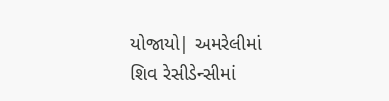યોજાયો| અમરેલીમાં શિવ રેસીડેન્સીમાં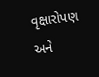વૃક્ષારોપણ અને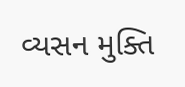વ્યસન મુક્તિ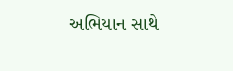અભિયાન સાથે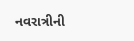નવરાત્રીની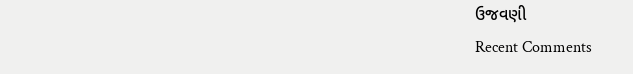ઉજવણી
Recent Comments